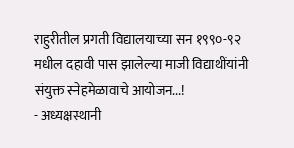राहुरीतील प्रगती विद्यालयाच्या सन १९९०-९२ मधील दहावी पास झालेल्या माजी विद्याथींयांनी संयुक्त स्नेहमेळावाचे आयोजन...!
- अध्यक्षस्थानी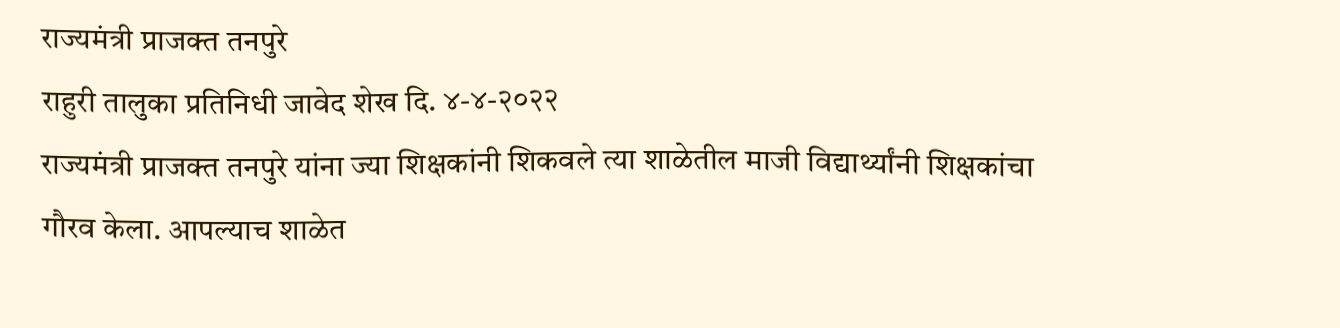राज्यमंत्री प्राजक्त तनपुरे
राहुरी तालुका प्रतिनिधी जावेद शेख दि. ४-४-२०२२
राज्यमंत्री प्राजक्त तनपुरे यांना ज्या शिक्षकांनी शिकवले त्या शाळेतील माजी विद्यार्थ्यांनी शिक्षकांचा गौरव केला. आपल्याच शाळेत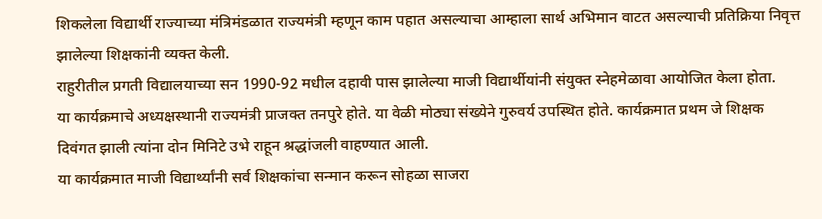शिकलेला विद्यार्थी राज्याच्या मंत्रिमंडळात राज्यमंत्री म्हणून काम पहात असल्याचा आम्हाला सार्थ अभिमान वाटत असल्याची प्रतिक्रिया निवृत्त झालेल्या शिक्षकांनी व्यक्त केली.
राहुरीतील प्रगती विद्यालयाच्या सन 1990-92 मधील दहावी पास झालेल्या माजी विद्यार्थीयांनी संयुक्त स्नेहमेळावा आयोजित केला होता.
या कार्यक्रमाचे अध्यक्षस्थानी राज्यमंत्री प्राजक्त तनपुरे होते. या वेळी मोठ्या संख्येने गुरुवर्य उपस्थित होते. कार्यक्रमात प्रथम जे शिक्षक दिवंगत झाली त्यांना दोन मिनिटे उभे राहून श्रद्धांजली वाहण्यात आली.
या कार्यक्रमात माजी विद्यार्थ्यांनी सर्व शिक्षकांचा सन्मान करून सोहळा साजरा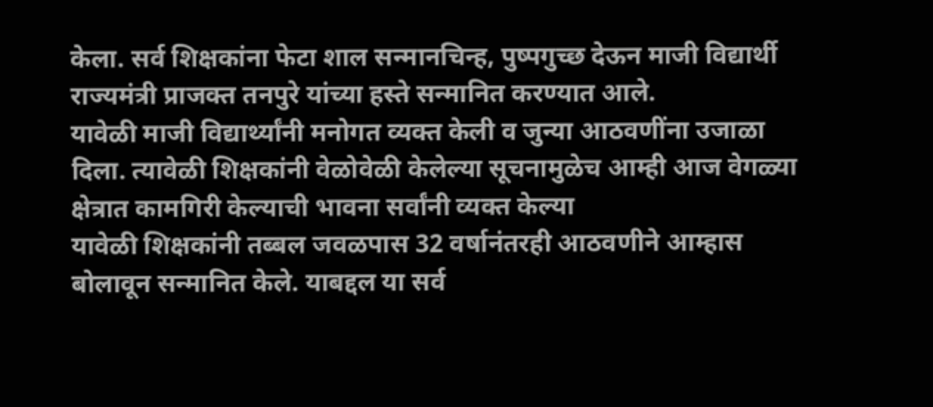केला. सर्व शिक्षकांना फेटा शाल सन्मानचिन्ह, पुष्पगुच्छ देऊन माजी विद्यार्थी राज्यमंत्री प्राजक्त तनपुरे यांच्या हस्ते सन्मानित करण्यात आले.
यावेळी माजी विद्यार्थ्यांनी मनोगत व्यक्त केली व जुन्या आठवणींना उजाळा दिला. त्यावेळी शिक्षकांनी वेळोवेळी केलेल्या सूचनामुळेच आम्ही आज वेगळ्या क्षेत्रात कामगिरी केल्याची भावना सर्वांनी व्यक्त केल्या
यावेळी शिक्षकांनी तब्बल जवळपास 32 वर्षानंतरही आठवणीने आम्हास बोलावून सन्मानित केले. याबद्दल या सर्व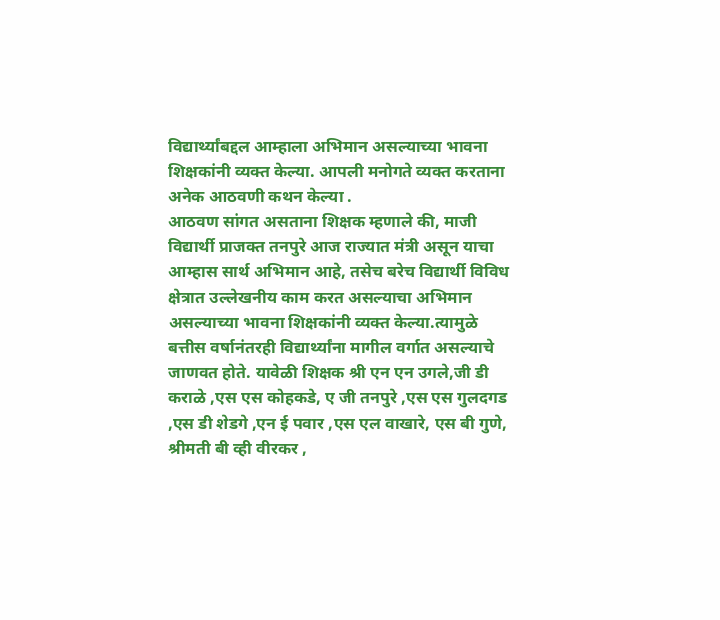विद्यार्थ्यांबद्दल आम्हाला अभिमान असल्याच्या भावना शिक्षकांनी व्यक्त केल्या. आपली मनोगते व्यक्त करताना अनेक आठवणी कथन केल्या .
आठवण सांगत असताना शिक्षक म्हणाले की, माजी विद्यार्थी प्राजक्त तनपुरे आज राज्यात मंत्री असून याचा आम्हास सार्थ अभिमान आहे, तसेच बरेच विद्यार्थी विविध क्षेत्रात उल्लेखनीय काम करत असल्याचा अभिमान असल्याच्या भावना शिक्षकांनी व्यक्त केल्या.त्यामुळे बत्तीस वर्षानंतरही विद्यार्थ्यांना मागील वर्गात असल्याचे जाणवत होते. यावेळी शिक्षक श्री एन एन उगले,जी डी कराळे ,एस एस कोहकडे, ए जी तनपुरे ,एस एस गुलदगड ,एस डी शेडगे ,एन ई पवार ,एस एल वाखारे, एस बी गुणे, श्रीमती बी व्ही वीरकर ,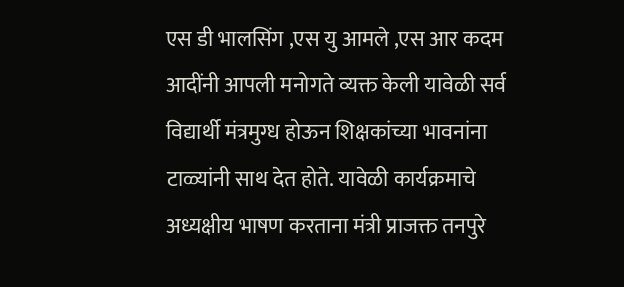एस डी भालसिंग ,एस यु आमले ,एस आर कदम आदींनी आपली मनोगते व्यक्त केली यावेळी सर्व विद्यार्थी मंत्रमुग्ध होऊन शिक्षकांच्या भावनांना टाळ्यांनी साथ देत होते. यावेळी कार्यक्रमाचे अध्यक्षीय भाषण करताना मंत्री प्राजक्त तनपुरे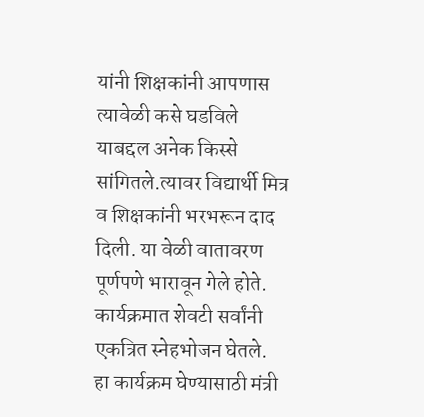यांनी शिक्षकांनी आपणास त्यावेळी कसे घडविले याबद्दल अनेक किस्से सांगितले.त्यावर विद्यार्थी मित्र व शिक्षकांनी भरभरून दाद दिली. या वेळी वातावरण पूर्णपणे भारावून गेले होते.
कार्यक्रमात शेवटी सर्वांनी एकत्रित स्नेहभोजन घेतले.
हा कार्यक्रम घेण्यासाठी मंत्री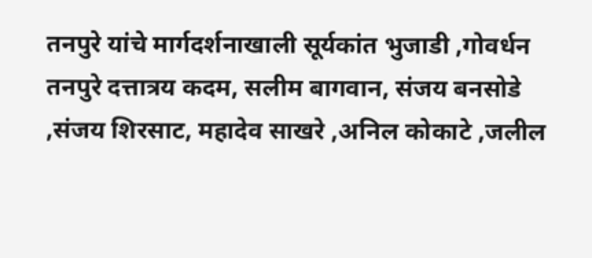तनपुरे यांचे मार्गदर्शनाखाली सूर्यकांत भुजाडी ,गोवर्धन तनपुरे दत्तात्रय कदम, सलीम बागवान, संजय बनसोडे ,संजय शिरसाट, महादेव साखरे ,अनिल कोकाटे ,जलील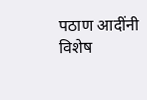पठाण आदींनी विशेष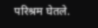परिश्रम घेतले.